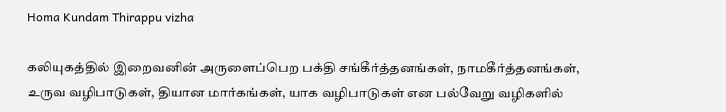Homa Kundam Thirappu vizha

கலியுகத்தில் இறைவனின் அருளைப்பெற பக்தி சங்கீர்த்தனங்கள், நாமகீர்த்தனங்கள், உருவ வழிபாடுகள், தியான மார்கங்கள், யாக வழிபாடுகள் என பல்வேறு வழிகளில்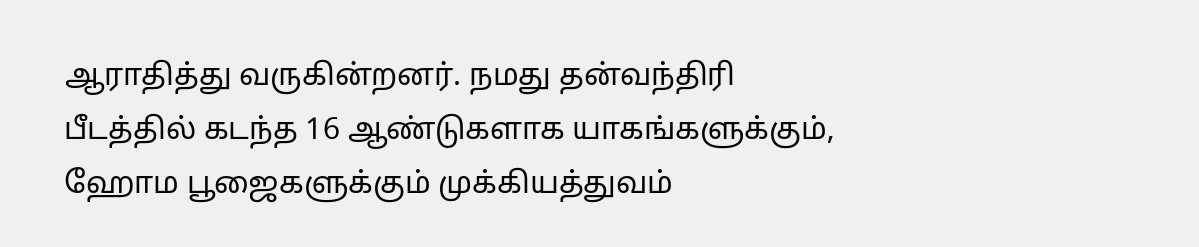ஆராதித்து வருகின்றனர். நமது தன்வந்திரி பீடத்தில் கடந்த 16 ஆண்டுகளாக யாகங்களுக்கும், ஹோம பூஜைகளுக்கும் முக்கியத்துவம்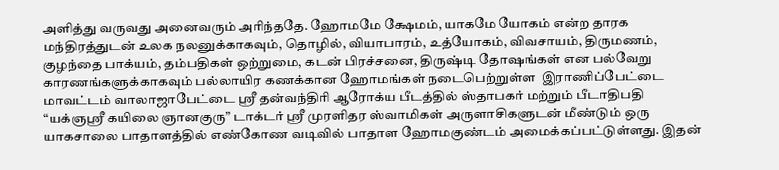அளித்து வருவது அனைவரும் அரிந்ததே. ஹோமமே க்ஷேமம், யாகமே யோகம் என்ற தாரக மந்திரத்துடன் உலக நலனுக்காகவும், தொழில், வியாபாரம், உத்யோகம், விவசாயம், திருமணம், குழந்தை பாக்யம், தம்பதிகள் ஒற்றுமை, கடன் பிரச்சனை, திருஷ்டி தோஷங்கள் என பல்வேறு காரணங்களுக்காகவும் பல்லாயிர கணக்கான ஹோமங்கள் நடைபெற்றுள்ள  இராணிப்பேட்டை மாவட்டம் வாலாஜாபேட்டை ஸ்ரீ தன்வந்திரி ஆரோக்ய பீடத்தில் ஸ்தாபகர் மற்றும் பீடாதிபதி “யக்ஞஸ்ரீ கயிலை ஞானகுரு” டாக்டர் ஸ்ரீ முரளிதர ஸ்வாமிகள் அருளாசிகளுடன் மீண்டும் ஒரு யாகசாலை பாதாளத்தில் எண்கோண வடிவில் பாதாள ஹோமகுண்டம் அமைக்கப்பட்டுள்ளது. இதன்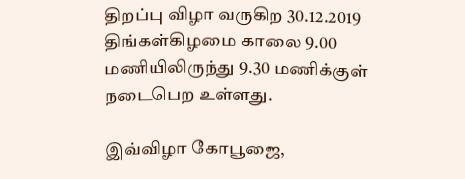திறப்பு விழா வருகிற 30.12.2019 திங்கள்கிழமை காலை 9.00 மணியிலிருந்து 9.30 மணிக்குள் நடைபெற உள்ளது.

இவ்விழா கோபூஜை,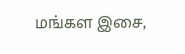மங்கள இசை,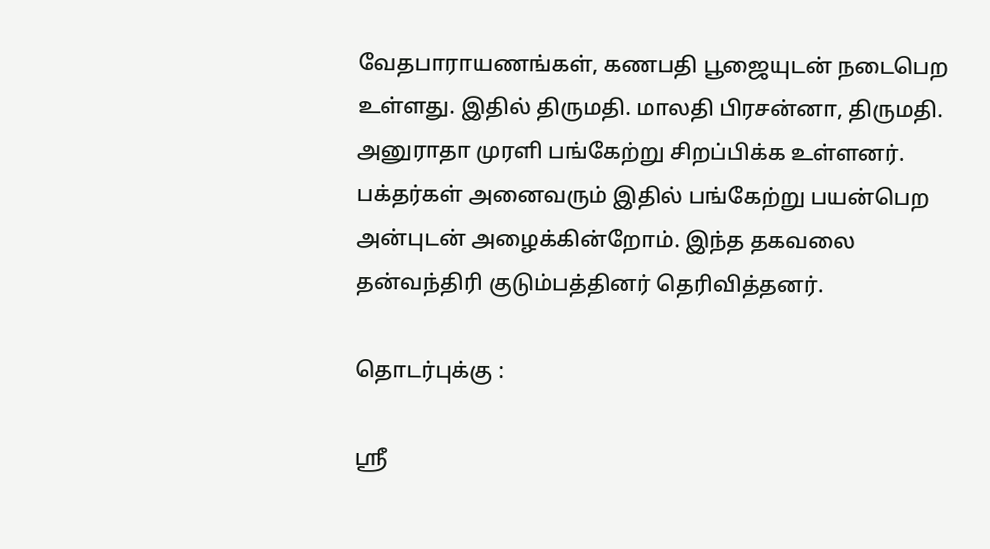வேதபாராயணங்கள், கணபதி பூஜையுடன் நடைபெற உள்ளது. இதில் திருமதி. மாலதி பிரசன்னா, திருமதி. அனுராதா முரளி பங்கேற்று சிறப்பிக்க உள்ளனர். பக்தர்கள் அனைவரும் இதில் பங்கேற்று பயன்பெற அன்புடன் அழைக்கின்றோம். இந்த தகவலை தன்வந்திரி குடும்பத்தினர் தெரிவித்தனர்.

தொடர்புக்கு :

ஸ்ரீ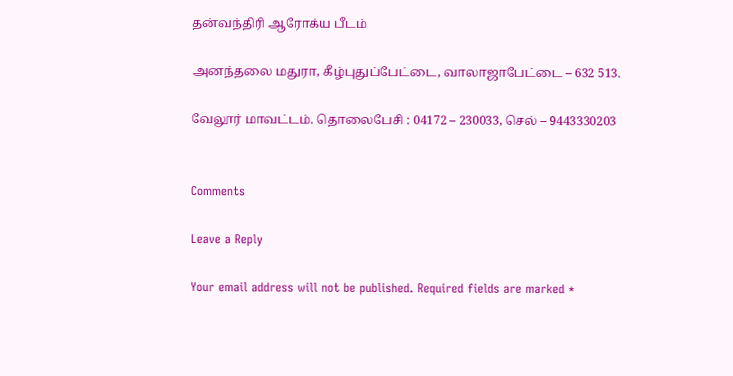தன்வந்திரி ஆரோக்ய பீடம்

அனந்தலை மதுரா, கீழ்புதுப்பேட்டை, வாலாஜாபேட்டை – 632 513.

வேலூர் மாவட்டம். தொலைபேசி : 04172 – 230033, செல் – 9443330203


Comments

Leave a Reply

Your email address will not be published. Required fields are marked *